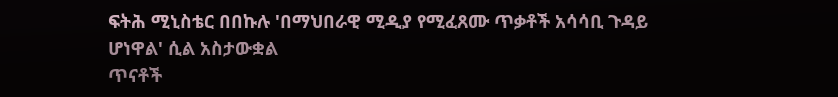ፍትሕ ሚኒስቴር በበኩሉ 'በማህበራዊ ሚዲያ የሚፈጸሙ ጥቃቶች አሳሳቢ ጉዳይ ሆነዋል' ሲል አስታውቋል
ጥናቶች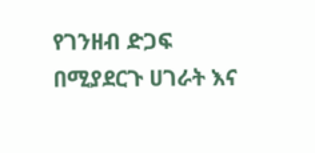የገንዘብ ድጋፍ በሚያደርጉ ሀገራት እና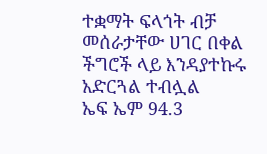ተቋማት ፍላጎት ብቻ መሰራታቸው ሀገር በቀል ችግሮች ላይ እንዳያተኩሩ አድርጓል ተብሏል
ኤፍ ኤም 94.3